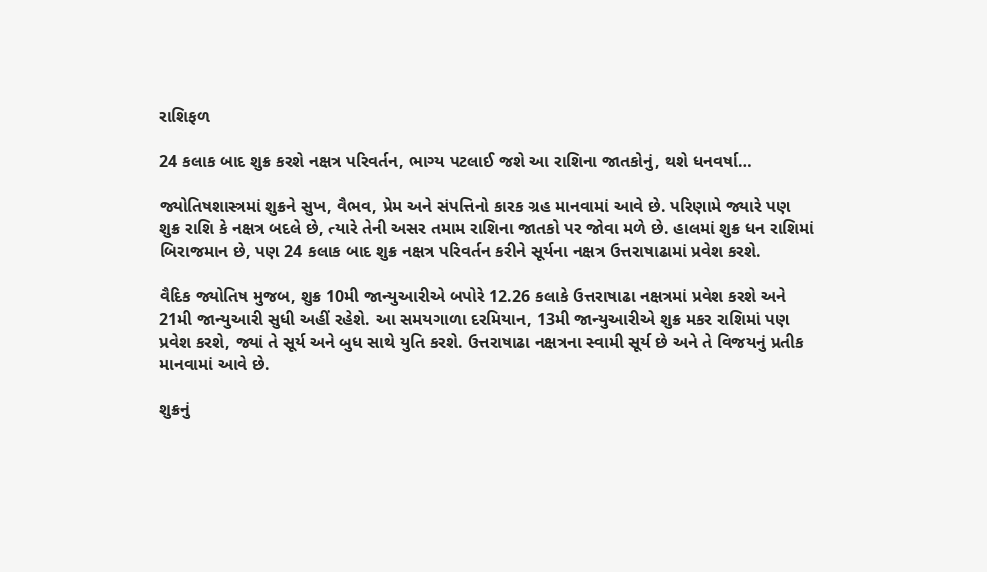રાશિફળ

24 કલાક બાદ શુક્ર કરશે નક્ષત્ર પરિવર્તન, ભાગ્ય પટલાઈ જશે આ રાશિના જાતકોનું, થશે ધનવર્ષા…

જ્યોતિષશાસ્ત્રમાં શુક્રને સુખ, વૈભવ, પ્રેમ અને સંપત્તિનો કારક ગ્રહ માનવામાં આવે છે. પરિણામે જ્યારે પણ શુક્ર રાશિ કે નક્ષત્ર બદલે છે, ત્યારે તેની અસર તમામ રાશિના જાતકો પર જોવા મળે છે. હાલમાં શુક્ર ધન રાશિમાં બિરાજમાન છે, પણ 24 કલાક બાદ શુક્ર નક્ષત્ર પરિવર્તન કરીને સૂર્યના નક્ષત્ર ઉત્તરાષાઢામાં પ્રવેશ કરશે.

વૈદિક જ્યોતિષ મુજબ, શુક્ર 10મી જાન્યુઆરીએ બપોરે 12.26 કલાકે ઉત્તરાષાઢા નક્ષત્રમાં પ્રવેશ કરશે અને 21મી જાન્યુઆરી સુધી અહીં રહેશે. આ સમયગાળા દરમિયાન, 13મી જાન્યુઆરીએ શુક્ર મકર રાશિમાં પણ પ્રવેશ કરશે, જ્યાં તે સૂર્ય અને બુધ સાથે યુતિ કરશે. ઉત્તરાષાઢા નક્ષત્રના સ્વામી સૂર્ય છે અને તે વિજયનું પ્રતીક માનવામાં આવે છે.

શુક્રનું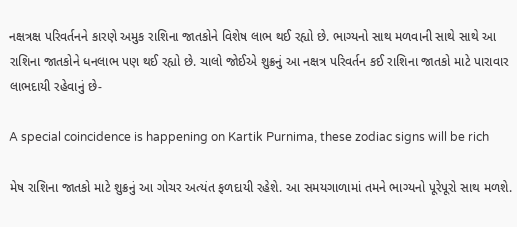નક્ષત્રક્ષ પરિવર્તનને કારણે અમુક રાશિના જાતકોને વિશેષ લાભ થઈ રહ્યો છે. ભાગ્યનો સાથ મળવાની સાથે સાથે આ રાશિના જાતકોને ધનલાભ પણ થઈ રહ્યો છે. ચાલો જોઈએ શુક્રનું આ નક્ષત્ર પરિવર્તન કઈ રાશિના જાતકો માટે પારાવાર લાભદાયી રહેવાનું છે-

A special coincidence is happening on Kartik Purnima, these zodiac signs will be rich

મેષ રાશિના જાતકો માટે શુક્રનું આ ગોચર અત્યંત ફળદાયી રહેશે. આ સમયગાળામાં તમને ભાગ્યનો પૂરેપૂરો સાથ મળશે.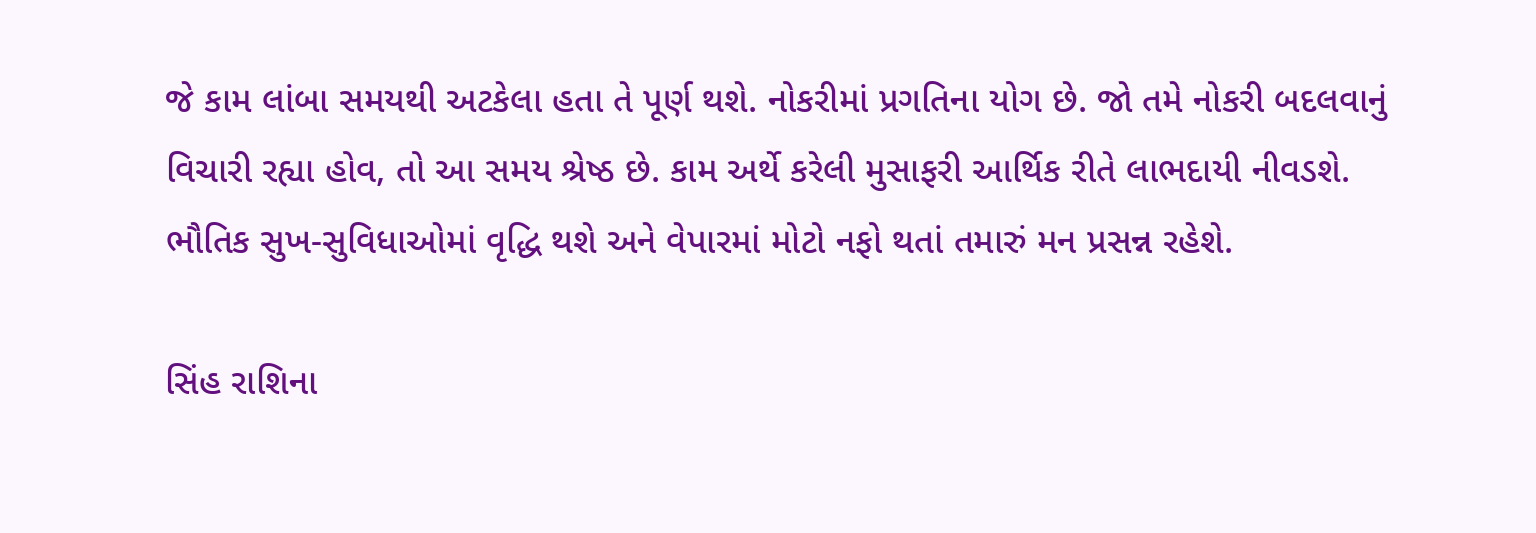જે કામ લાંબા સમયથી અટકેલા હતા તે પૂર્ણ થશે. નોકરીમાં પ્રગતિના યોગ છે. જો તમે નોકરી બદલવાનું વિચારી રહ્યા હોવ, તો આ સમય શ્રેષ્ઠ છે. કામ અર્થે કરેલી મુસાફરી આર્થિક રીતે લાભદાયી નીવડશે. ભૌતિક સુખ-સુવિધાઓમાં વૃદ્ધિ થશે અને વેપારમાં મોટો નફો થતાં તમારું મન પ્રસન્ન રહેશે.

સિંહ રાશિના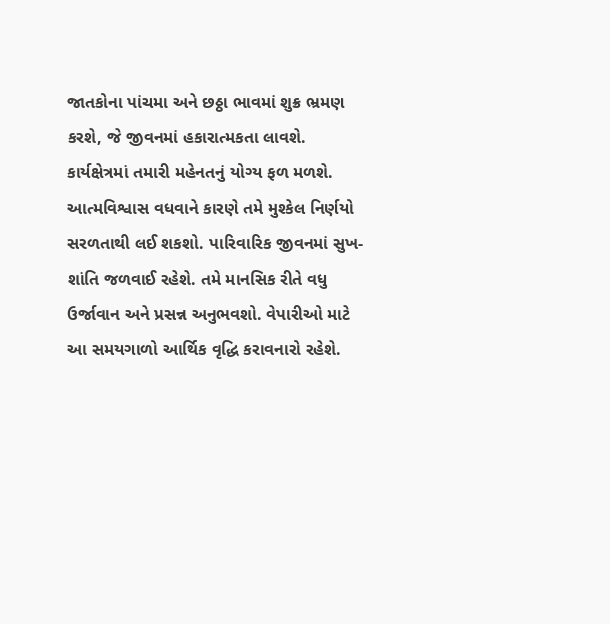જાતકોના પાંચમા અને છઠ્ઠા ભાવમાં શુક્ર ભ્રમણ કરશે, જે જીવનમાં હકારાત્મકતા લાવશે. કાર્યક્ષેત્રમાં તમારી મહેનતનું યોગ્ય ફળ મળશે. આત્મવિશ્વાસ વધવાને કારણે તમે મુશ્કેલ નિર્ણયો સરળતાથી લઈ શકશો. પારિવારિક જીવનમાં સુખ-શાંતિ જળવાઈ રહેશે. તમે માનસિક રીતે વધુ ઉર્જાવાન અને પ્રસન્ન અનુભવશો. વેપારીઓ માટે આ સમયગાળો આર્થિક વૃદ્ધિ કરાવનારો રહેશે.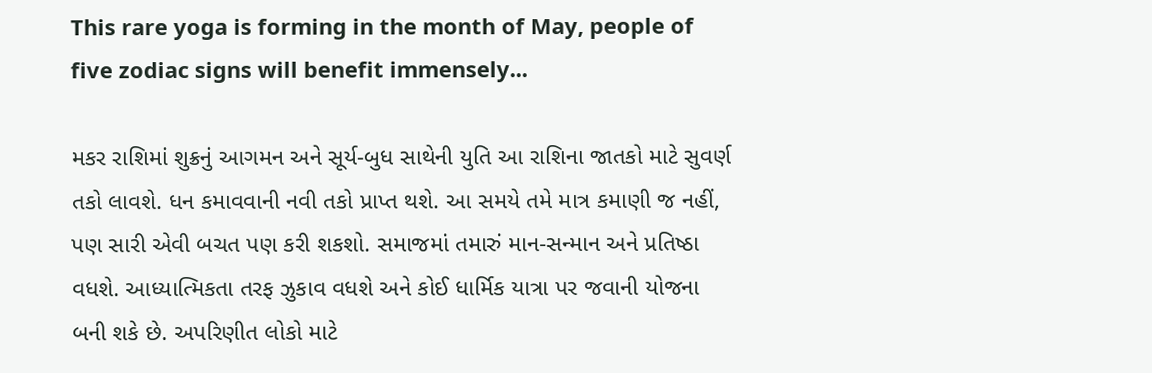This rare yoga is forming in the month of May, people of five zodiac signs will benefit immensely...

મકર રાશિમાં શુક્રનું આગમન અને સૂર્ય-બુધ સાથેની યુતિ આ રાશિના જાતકો માટે સુવર્ણ તકો લાવશે. ધન કમાવવાની નવી તકો પ્રાપ્ત થશે. આ સમયે તમે માત્ર કમાણી જ નહીં, પણ સારી એવી બચત પણ કરી શકશો. સમાજમાં તમારું માન-સન્માન અને પ્રતિષ્ઠા વધશે. આધ્યાત્મિકતા તરફ ઝુકાવ વધશે અને કોઈ ધાર્મિક યાત્રા પર જવાની યોજના બની શકે છે. અપરિણીત લોકો માટે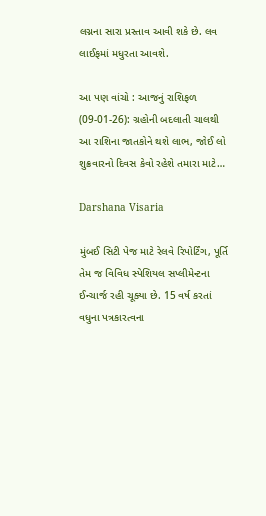લગ્નના સારા પ્રસ્તાવ આવી શકે છે. લવ લાઈફમાં મધુરતા આવશે.

આ પણ વાંચો : આજનું રાશિફળ (09-01-26): ગ્રહોની બદલાતી ચાલથી આ રાશિના જાતકોને થશે લાભ, જોઈ લો શુક્રવારનો દિવસ કેવો રહેશે તમારા માટે…

Darshana Visaria

મુંબઈ સિટી પેજ માટે રેલવે રિપોર્ટિંગ, પૂર્તિ તેમ જ વિવિધ સ્પેશિયલ સપ્લીમેન્ટના ઈન્ચાર્જ રહી ચૂક્યા છે. 15 વર્ષ કરતાં વધુના પત્રકારત્વના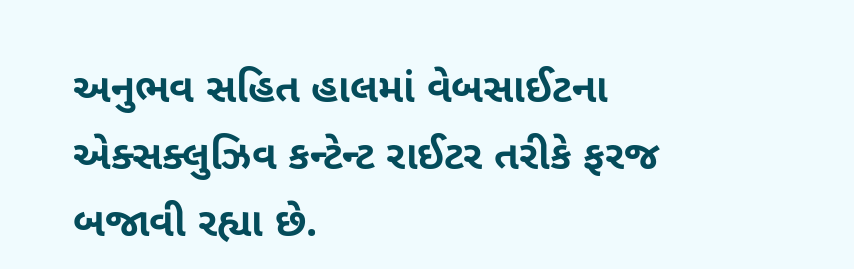અનુભવ સહિત હાલમાં વેબસાઈટના એક્સક્લુઝિવ કન્ટેન્ટ રાઈટર તરીકે ફરજ બજાવી રહ્યા છે.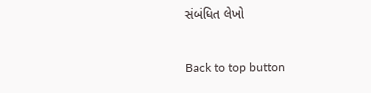સંબંધિત લેખો

Back to top button